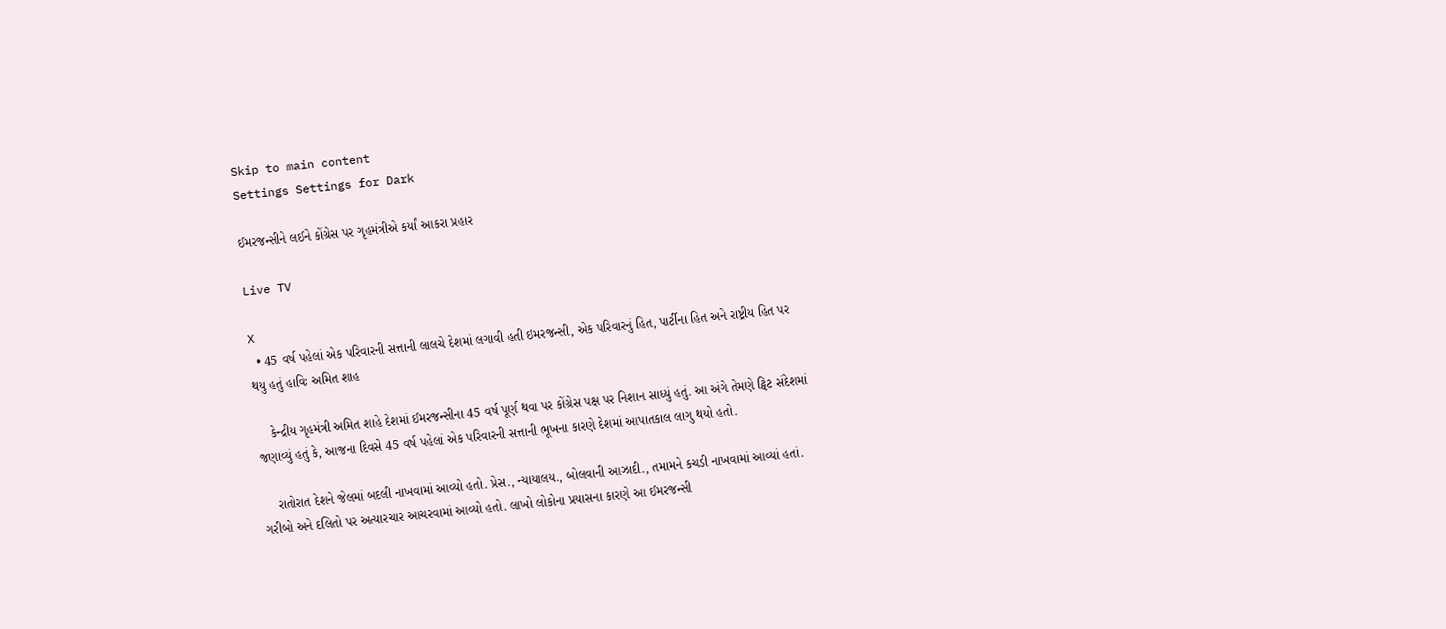Skip to main content
Settings Settings for Dark

ઈમરજન્સીને લઈને કોંગ્રેસ પર ગૃહમંત્રીએ કર્યાં આકરા પ્રહાર

Live TV

X
  • 45 વર્ષ પહેલાં એક પરિવારની સત્તાની લાલચે દેશમાં લગાવી હતી ઇમરજન્સી, એક પરિવારનું હિત, પાર્ટીના હિત અને રાષ્ટ્રીય હિત પર થયુ હતું હાવિઃ અમિત શાહ

    કેન્દ્રીય ગૃહમંત્રી અમિત શાહે દેશમાં ઈમરજન્સીના 45 વર્ષ પૂર્ણ થવા પર કોંગ્રેસ પક્ષ પર નિશાન સાધ્યું હતું. આ અંગે તેમણે ટ્વિટ સંદેશમાં જણાવ્યું હતું કે, આજના દિવસે 45 વર્ષ પહેલાં એક પરિવારની સત્તાની ભૂખના કારણે દેશમાં આપાતકાલ લાગુ થયો હતો.

    રાતોરાત દેશને જેલમાં બદલી નાખવામાં આવ્યો હતો. પ્રેસ., ન્યાયાલય., બોલવાની આઝાદી., તમામને કચડી નાખવામાં આવ્યાં હતાં. ગરીબો અને દલિતો પર અત્યારચાર આચરવામાં આવ્યો હતો. લાખો લોકોના પ્રયાસના કારણે આ ઈમરજન્સી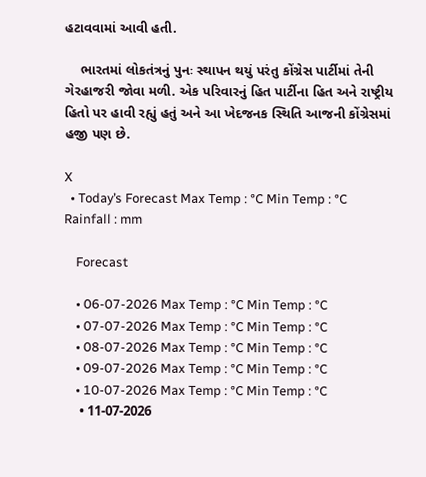હટાવવામાં આવી હતી.

    ભારતમાં લોકતંત્રનું પુનઃ સ્થાપન થયું પરંતુ કોંગ્રેસ પાર્ટીમાં તેની ગેરહાજરી જોવા મળી. એક પરિવારનું હિત પાર્ટીના હિત અને રાષ્ટ્રીય હિતો પર હાવી રહ્યું હતું અને આ ખેદજનક સ્થિતિ આજની કોંગ્રેસમાં હજી પણ છે.

X
  • Today’s Forecast Max Temp : °C Min Temp : °C Rainfall : mm

    Forecast

    • 06-07-2026 Max Temp : °C Min Temp : °C
    • 07-07-2026 Max Temp : °C Min Temp : °C
    • 08-07-2026 Max Temp : °C Min Temp : °C
    • 09-07-2026 Max Temp : °C Min Temp : °C
    • 10-07-2026 Max Temp : °C Min Temp : °C
    • 11-07-2026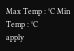Max Temp : °C Min Temp : °C
apply